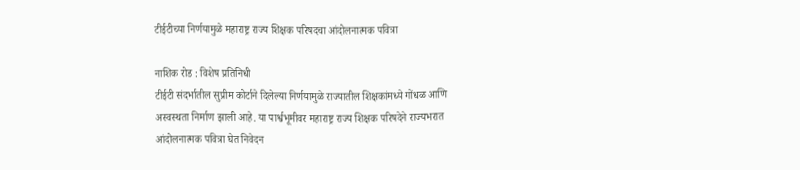टीईटीच्या निर्णयामुळे महाराष्ट्र राज्य शिक्षक परिषदचा आंदोलनात्मक पवित्रा

नाशिक रोड : विशेष प्रतिनिधी
टीईटी संदर्भातील सुप्रीम कोर्टाने दिलेल्या निर्णयामुळे राज्यातील शिक्षकांमध्ये गोंधळ आणि अस्वस्थता निर्माण झाली आहे. या पार्श्वभूमीवर महाराष्ट्र राज्य शिक्षक परिषदेने राज्यभरात आंदोलनात्मक पवित्रा घेत निवेदन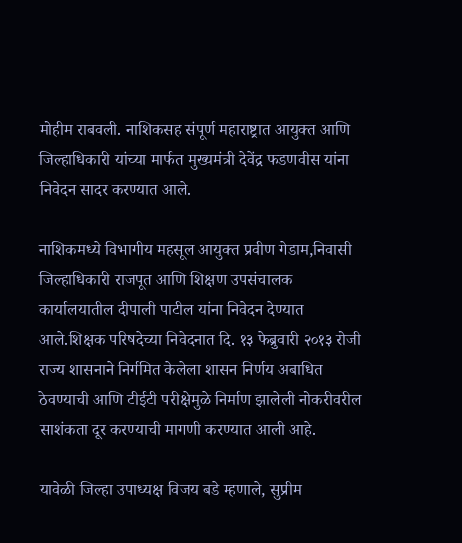मोहीम राबवली. नाशिकसह संपूर्ण महाराष्ट्रात आयुक्त आणि जिल्हाधिकारी यांच्या मार्फत मुख्यमंत्री देवेंद्र फडणवीस यांना निवेदन सादर करण्यात आले.

नाशिकमध्ये विभागीय महसूल आयुक्त प्रवीण गेडाम,निवासी जिल्हाधिकारी राजपूत आणि शिक्षण उपसंचालक कार्यालयातील दीपाली पाटील यांना निवेदन देण्यात आले.शिक्षक परिषदेच्या निवेदनात दि. १३ फेब्रुवारी २०१३ रोजी राज्य शासनाने निर्गमित केलेला शासन निर्णय अबाधित ठेवण्याची आणि टीईटी परीक्षेमुळे निर्माण झालेली नोकरीवरील साशंकता दूर करण्याची मागणी करण्यात आली आहे.

यावेळी जिल्हा उपाध्यक्ष विजय बडे म्हणाले, सुप्रीम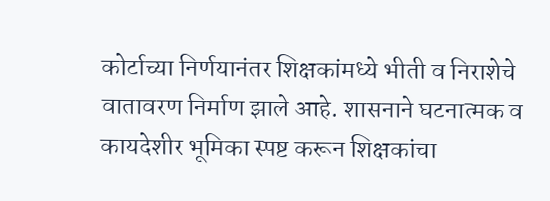कोर्टाच्या निर्णयानंतर शिक्षकांमध्ये भीती व निराशेचे वातावरण निर्माण झाले आहे. शासनाने घटनात्मक व कायदेशीर भूमिका स्पष्ट करून शिक्षकांचा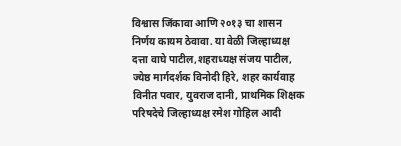विश्वास जिंकावा आणि २०१३ चा शासन निर्णय कायम ठेवावा. या वेळी जिल्हाध्यक्ष दत्ता वाघे पाटील,शहराध्यक्ष संजय पाटील, ज्येष्ठ मार्गदर्शक विनोदी हिरे, शहर कार्यवाह विनीत पवार, युवराज दानी, प्राथमिक शिक्षक परिषदेचे जिल्हाध्यक्ष रमेश गोहिल आदी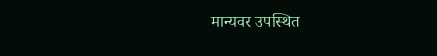मान्यवर उपस्थित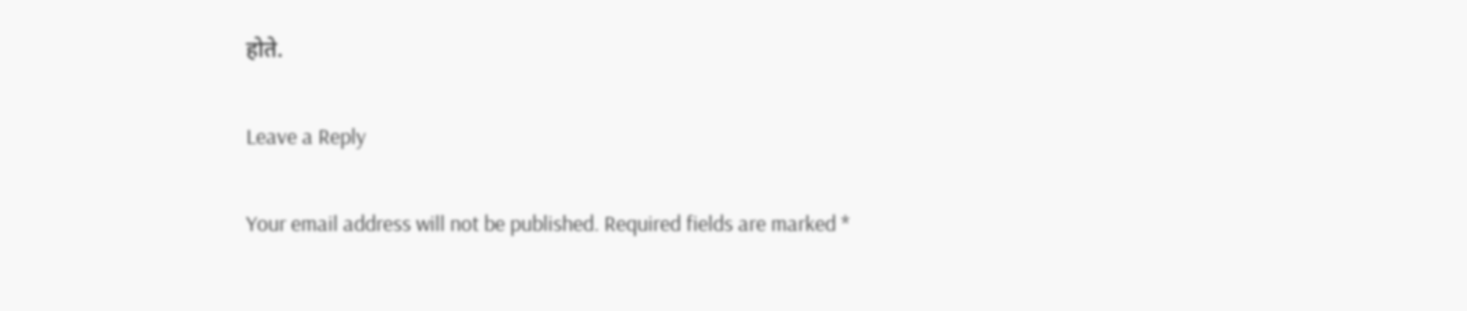होते.

Leave a Reply

Your email address will not be published. Required fields are marked *